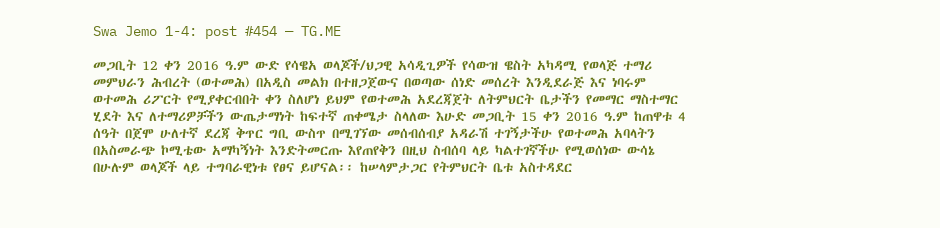Swa Jemo 1-4: post #454 — TG.ME

መጋቢት 12 ቀን 2016 ዓ.ም ውድ የሳዌአ ወላጆች/ህጋዊ አሳዲጊዎች የሳውዝ ዌስት አካዳሚ የወላጅ ተማሪ መምህራን ሕብረት (ወተመሕ) በአዲስ መልክ በተዘጋጀውና በወጣው ሰነድ መሰረት እንዲደራጅ እና ነባሩም ወተመሕ ሪፖርት የሚያቀርብበት ቀን ስለሆነ ይህም የወተመሕ አደረጃጀት ለትምህርት ቤታችን የመማር ማስተማር ሂደት እና ለተማሪዎቻችን ውጤታማነት ከፍተኛ ጠቀሜታ ስላለው እሁድ መጋቢት 15 ቀን 2016 ዓ.ም ከጠዋቱ 4 ሰዓት በጀሞ ሁለተኛ ደረጃ ቅጥር ግቢ ውስጥ በሚገኘው መሰብሰብያ አዳራሽ ተገኝታችሁ የወተመሕ አባላትን በአስመራጭ ኮሚቴው አማካኝነት እንድትመርጡ እየጠየቅን በዚህ ስብሰባ ላይ ካልተገኛችሁ የሚወሰነው ውሳኔ በሁሉም ወላጆች ላይ ተግባራዊነቱ የፀና ይሆናል፡፡ ከሠላምታጋር የትምህርት ቤቱ አስተዳደር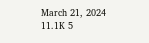March 21, 2024 11.1K 5